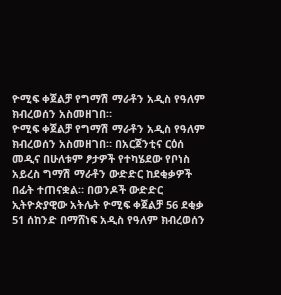ዮሚፍ ቀጀልቻ የግማሽ ማራቶን አዲስ የዓለም ክብረወሰን አስመዘገበ።
ዮሚፍ ቀጀልቻ የግማሽ ማራቶን አዲስ የዓለም ክብረወሰን አስመዘገበ። በአርጀንቲና ርዕሰ መዲና በሁለቱም ፆታዎች የተካሄደው የቦነስ አይረስ ግማሽ ማራቶን ውድድር ከደቂቃዎች በፊት ተጠናቋል። በወንዶች ውድድር ኢትዮጵያዊው አትሌት ዮሚፍ ቀጀልቻ 56 ደቂቃ 51 ሰከንድ በማሸነፍ አዲስ የዓለም ክብረወሰን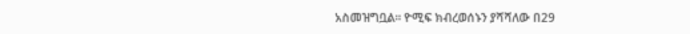አስመዝግቧል። ዮሚፍ ክብረወሰኑን ያሻሻለው በ29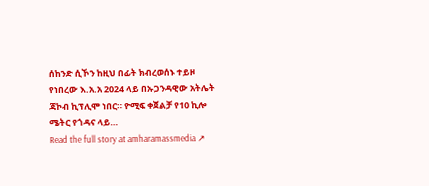ሰከንድ ሲኾን ከዚህ በፊት ክብረወሰኑ ተይዞ የነበረው እ.አ.አ 2024 ላይ በኡጋንዳዊው አትሌት ጃኮብ ኪፕሊሞ ነበር። ዮሚፍ ቀጀልቻ የ10 ኪሎ ሜትር የጎዳና ላይ…
Read the full story at amharamassmedia ↗